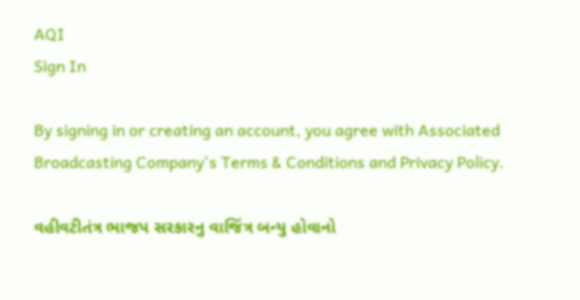AQI
Sign In

By signing in or creating an account, you agree with Associated Broadcasting Company's Terms & Conditions and Privacy Policy.

વહીવટીતંત્ર ભાજપ સરકારનુ વાજિંત્ર બન્યુ હોવાનો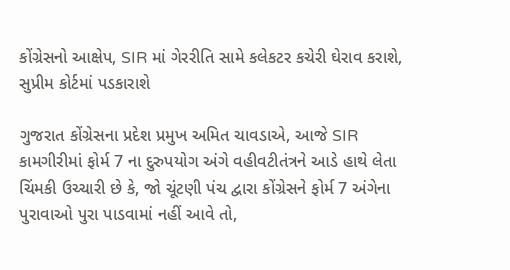કોંગ્રેસનો આક્ષેપ, SIR માં ગેરરીતિ સામે કલેકટર કચેરી ઘેરાવ કરાશે, સુપ્રીમ કોર્ટમાં પડકારાશે

ગુજરાત કોંગ્રેસના પ્રદેશ પ્રમુખ અમિત ચાવડાએ, આજે SIR કામગીરીમાં ફોર્મ 7 ના દુરુપયોગ અંગે વહીવટીતંત્રને આડે હાથે લેતા ચિંમકી ઉચ્ચારી છે કે, જો ચૂંટણી પંચ દ્વારા કોંગ્રેસને ફોર્મ 7 અંગેના પુરાવાઓ પુરા પાડવામાં નહીં આવે તો,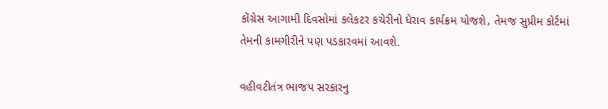કોંગ્રેસ આગામી દિવસોમાં કલેકટર કચેરીનો ધેરાવ કાર્યક્રમ યોજશે, તેમજ સુપ્રીમ કોર્ટમાં તેમની કામગીરીને પણ પડકારવમાં આવશે.

વહીવટીતંત્ર ભાજપ સરકારનુ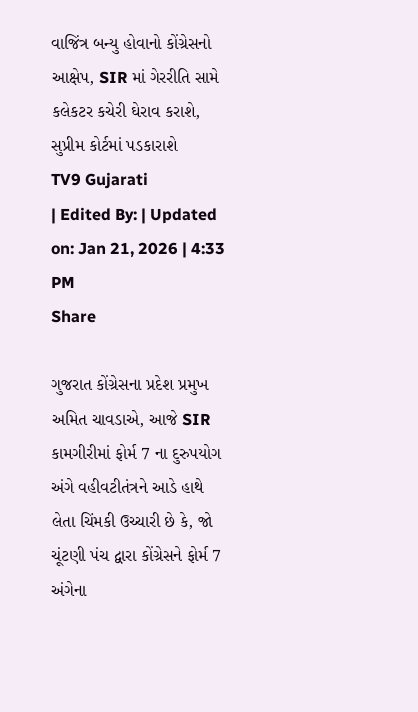વાજિંત્ર બન્યુ હોવાનો કોંગ્રેસનો આક્ષેપ, SIR માં ગેરરીતિ સામે કલેકટર કચેરી ઘેરાવ કરાશે, સુપ્રીમ કોર્ટમાં પડકારાશે
TV9 Gujarati
| Edited By: | Updated on: Jan 21, 2026 | 4:33 PM
Share

ગુજરાત કોંગ્રેસના પ્રદેશ પ્રમુખ અમિત ચાવડાએ, આજે SIR કામગીરીમાં ફોર્મ 7 ના દુરુપયોગ અંગે વહીવટીતંત્રને આડે હાથે લેતા ચિંમકી ઉચ્ચારી છે કે, જો ચૂંટણી પંચ દ્વારા કોંગ્રેસને ફોર્મ 7 અંગેના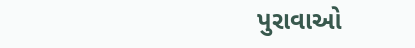પુરાવાઓ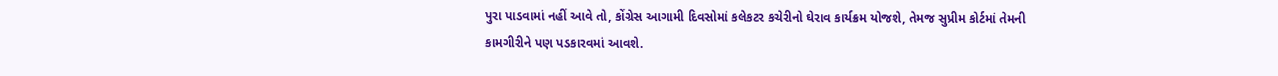પુરા પાડવામાં નહીં આવે તો, કોંગ્રેસ આગામી દિવસોમાં કલેકટર કચેરીનો ઘેરાવ કાર્યક્રમ યોજશે, તેમજ સુપ્રીમ કોર્ટમાં તેમની કામગીરીને પણ પડકારવમાં આવશે.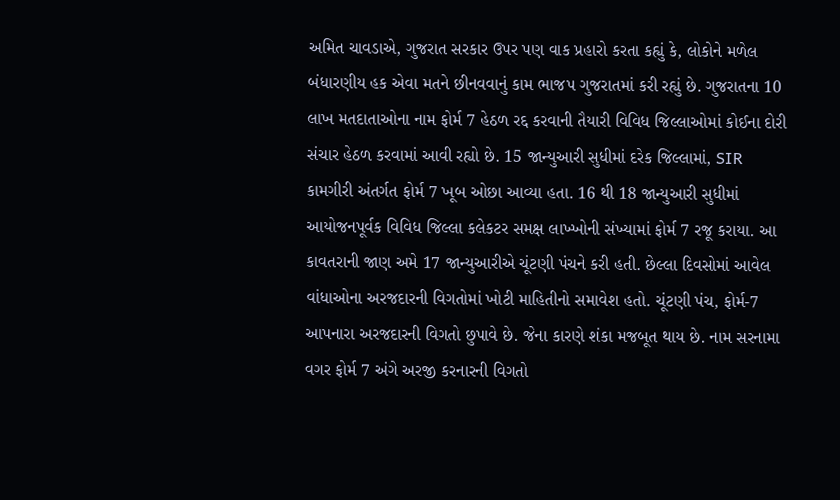અમિત ચાવડાએ, ગુજરાત સરકાર ઉપર પણ વાક પ્રહારો કરતા કહ્યું કે, લોકોને મળેલ બંધારણીય હક એવા મતને છીનવવાનું કામ ભાજપ ગુજરાતમાં કરી રહ્યું છે. ગુજરાતના 10 લાખ મતદાતાઓના નામ ફોર્મ 7 હેઠળ રદ્દ કરવાની તૈયારી વિવિધ જિલ્લાઓમાં કોઈના દોરી સંચાર હેઠળ કરવામાં આવી રહ્યો છે. 15 જાન્યુઆરી સુધીમાં દરેક જિલ્લામાં, SIR કામગીરી અંતર્ગત ફોર્મ 7 ખૂબ ઓછા આવ્યા હતા. 16 થી 18 જાન્યુઆરી સુધીમાં આયોજનપૂર્વક વિવિધ જિલ્લા કલેકટર સમક્ષ લાખ્ખોની સંખ્યામાં ફોર્મ 7 રજૂ કરાયા. આ કાવતરાની જાણ અમે 17 જાન્યુઆરીએ ચૂંટણી પંચને કરી હતી. છેલ્લા દિવસોમાં આવેલ વાંધાઓના અરજદારની વિગતોમાં ખોટી માહિતીનો સમાવેશ હતો. ચૂંટણી પંચ, ફોર્મ-7 આપનારા અરજદારની વિગતો છુપાવે છે. જેના કારણે શંકા મજબૂત થાય છે. નામ સરનામા વગર ફોર્મ 7 અંગે અરજી કરનારની વિગતો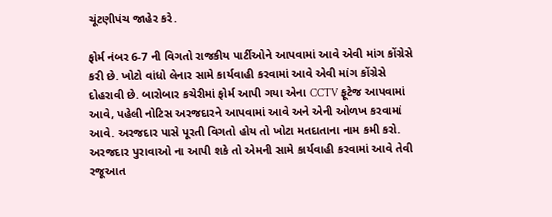ચૂંટણીપંચ જાહેર કરે.

ફોર્મ નંબર 6-7 ની વિગતો રાજકીય પાર્ટીઓને આપવામાં આવે એવી માંગ કોંગ્રેસે કરી છે. ખોટો વાંધો લેનાર સામે કાર્યવાહી કરવામાં આવે એવી માંગ કોંગ્રેસે દોહરાવી છે. બારોબાર કચેરીમાં ફોર્મ આપી ગયા એના CCTV ફૂટેજ આપવામાં આવે, પહેલી નોટિસ અરજદારને આપવામાં આવે અને એની ઓળખ કરવામાં આવે. અરજદાર પાસે પૂરતી વિગતો હોય તો ખોટા મતદાતાના નામ કમી કરો. અરજદાર પુરાવાઓ ના આપી શકે તો એમની સામે કાર્યવાહી કરવામાં આવે તેવી રજૂઆત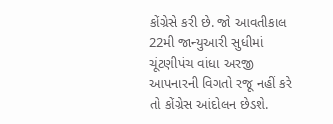કોંગ્રેસે કરી છે. જો આવતીકાલ 22મી જાન્યુઆરી સુધીમાં ચૂંટણીપંચ વાંધા અરજી આપનારની વિગતો રજૂ નહીં કરે તો કોંગ્રેસ આંદોલન છેડશે.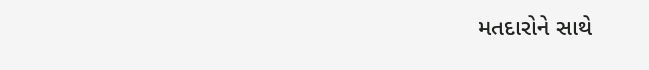મતદારોને સાથે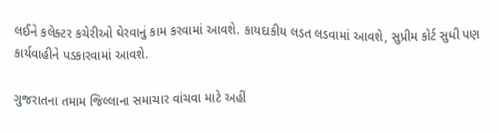લઈને કલેક્ટર કચેરીઓ ઘેરવાનું કામ કરવામાં આવશે. કાયદાકીય લડત લડવામાં આવશે, સુપ્રીમ કોર્ટ સુધી પણ કાર્યવાહીને પડકારવામાં આવશે.

ગુજરાતના તમામ જિલ્લાના સમાચાર વાંચવા માટે અહીં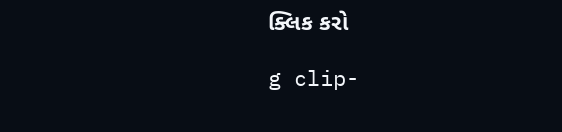ક્લિક કરો

g clip-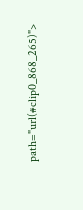path="url(#clip0_868_265)">